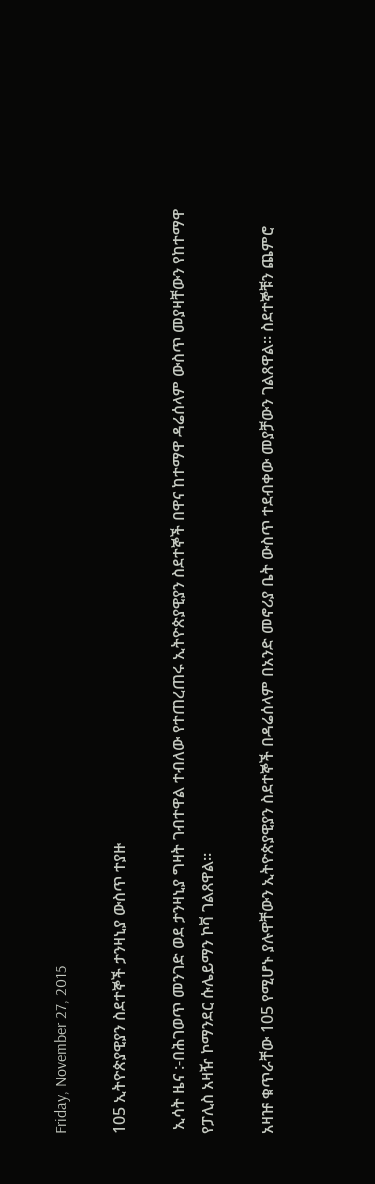Friday, November 27, 2015

105 ኢትዮጵያዊያን ስደተኞች ታንዛኒያ ውስጥ ተያዙ

 ኢሳት ዜና :-በሕገወጥ መንገድ ወደ ታንዛኒያ ግዛት ገብተዋል ተብለው የተጠረጠሩ ኢትዮጵያዊያን ስደተኞች በዋና ከተማዋ ዳሬሰላም ውስጥ መያዛቸውን የከተማዋ የፓሊስ አዛዥ ኮማንደር ሱሌይማን ኮቫ ገልጸዋል።

አዛዡ ቁጥራቸው 105 የሚሆኑ ያሉዋቸውን ኢትዮጵያዊያን ስደተኞች በዳሬሰላም በአንድ መኖሪያ ቤት ውስጥ ተደብቀው መያቻውን ገልጸዋል። ስደተኞቹን ጨምሮ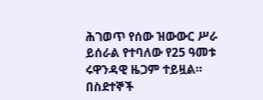ሕገወጥ የሰው ዝውውር ሥራ ይሰራል የተባለው የ25 ዓመቱ ሩዋንዳዊ ዜጋም ተይዟል።
በስደተኞች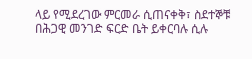ላይ የሚደረገው ምርመራ ሲጠናቀቅ፣ ስደተኞቹ በሕጋዊ መንገድ ፍርድ ቤት ይቀርባሉ ሲሉ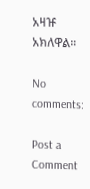አዛዡ አክለዋል።

No comments:

Post a Comment